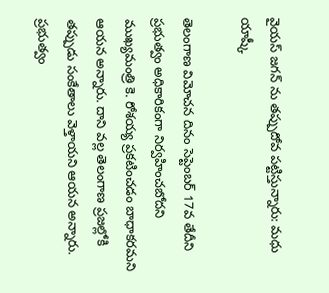వైయస్ జగన్ ను తప్పుదోవ పట్టిస్తున్నారు: మధు యాష్కీ

తెలంగాణ విమోచన దినం సెప్టెంబర్ 17వ తేదీని ప్రభుత్వం అధికారికంగా నిర్వహించబోదని ముఖ్యమంత్రి కె. రోశయ్య ప్రకటించడం బాధాకరమని ఆయన అన్నారు. దాని వల్ల తెలంగాణ ప్రజల్లోకి తప్పుడు సంకేతాలు వెళ్తాయని ఆయన అన్నారు. ప్రభుత్వం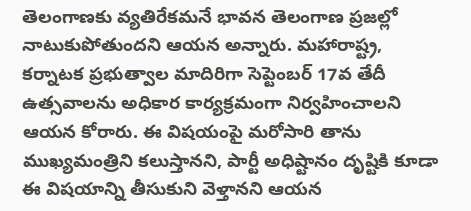తెలంగాణకు వ్యతిరేకమనే భావన తెలంగాణ ప్రజల్లో నాటుకుపోతుందని ఆయన అన్నారు. మహారాష్ట్ర, కర్నాటక ప్రభుత్వాల మాదిరిగా సెప్టెంబర్ 17వ తేదీ ఉత్సవాలను అధికార కార్యక్రమంగా నిర్వహించాలని ఆయన కోరారు. ఈ విషయంపై మరోసారి తాను ముఖ్యమంత్రిని కలుస్తానని, పార్టీ అధిష్టానం దృష్టికి కూడా ఈ విషయాన్ని తీసుకుని వెళ్తానని ఆయన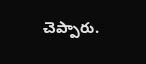చెప్పారు.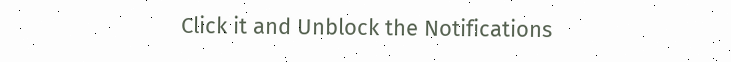Click it and Unblock the Notifications